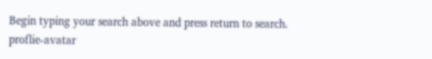Begin typing your search above and press return to search.
proflie-avatar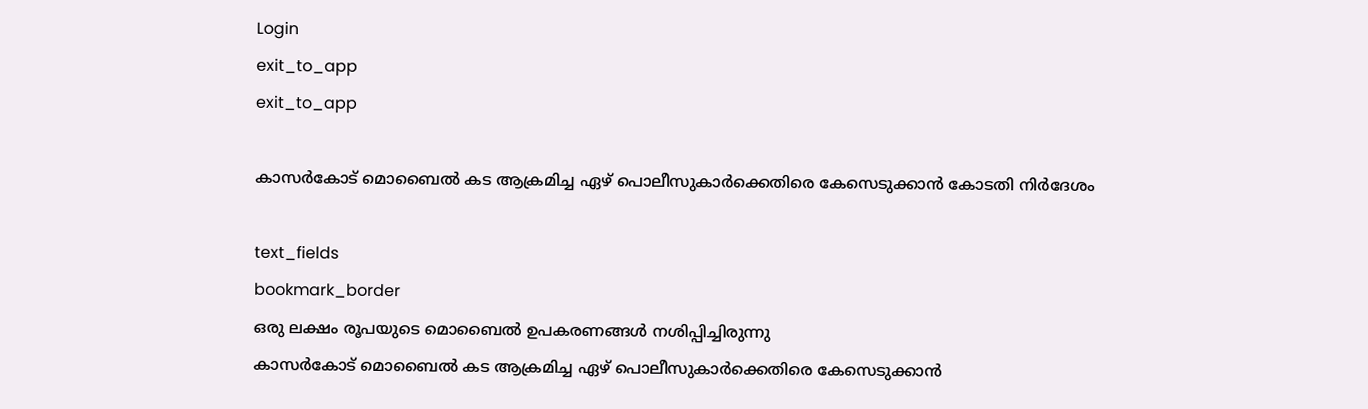Login
exit_to_app
exit_to_app

കാസർകോട് മൊബൈല്‍ കട ആക്രമിച്ച ഏഴ് പൊലീസുകാര്‍ക്കെതിരെ കേസെടുക്കാന്‍ കോടതി നിര്‍ദേശം

text_fields
bookmark_border
ഒരു ലക്ഷം രൂപയുടെ മൊബൈൽ ഉപകരണങ്ങൾ നശിപ്പിച്ചിരുന്നു
കാസർകോട് മൊബൈല്‍ കട ആക്രമിച്ച ഏഴ് പൊലീസുകാര്‍ക്കെതിരെ കേസെടുക്കാന്‍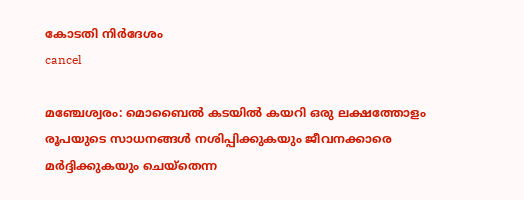കോടതി നിര്‍ദേശം
cancel

മഞ്ചേശ്വരം: മൊബൈല്‍ കടയില്‍ കയറി ഒരു ലക്ഷത്തോളം രൂപയുടെ സാധനങ്ങള്‍ നശിപ്പിക്കുകയും ജീവനക്കാരെ മര്‍ദ്ദിക്കുകയും ചെയ്തെന്ന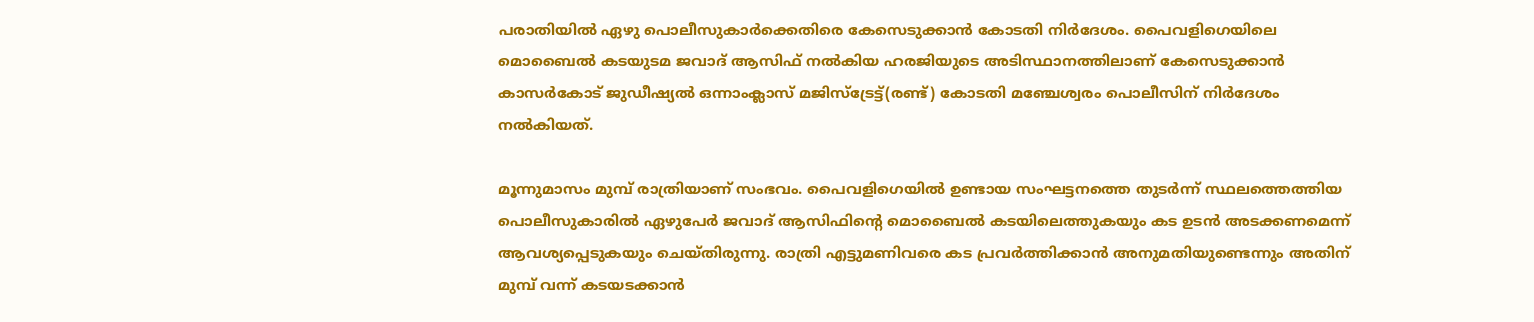പരാതിയില്‍ ഏഴു പൊലീസുകാര്‍ക്കെതിരെ കേസെടുക്കാന്‍ കോടതി നിര്‍ദേശം. പൈവളിഗെയിലെ മൊബൈല്‍ കടയുടമ ജവാദ് ആസിഫ് നല്‍കിയ ഹരജിയുടെ അടിസ്ഥാനത്തിലാണ് കേസെടുക്കാന്‍ കാസര്‍കോട് ജുഡീഷ്യല്‍ ഒന്നാംക്ലാസ് മജിസ്ട്രേട്ട്(രണ്ട്) കോടതി മഞ്ചേശ്വരം പൊലീസിന് നിര്‍ദേശം നല്‍കിയത്.

മൂന്നുമാസം മുമ്പ് രാത്രിയാണ് സംഭവം. പൈവളിഗെയില്‍ ഉണ്ടായ സംഘട്ടനത്തെ തുടര്‍ന്ന് സ്ഥലത്തെത്തിയ പൊലീസുകാരില്‍ ഏഴുപേര്‍ ജവാദ് ആസിഫിന്‍റെ മൊബൈല്‍ കടയിലെത്തുകയും കട ഉടന്‍ അടക്കണമെന്ന് ആവശ്യപ്പെടുകയും ചെയ്തിരുന്നു. രാത്രി എട്ടുമണിവരെ കട പ്രവര്‍ത്തിക്കാന്‍ അനുമതിയുണ്ടെന്നും അതിന് മുമ്പ് വന്ന് കടയടക്കാന്‍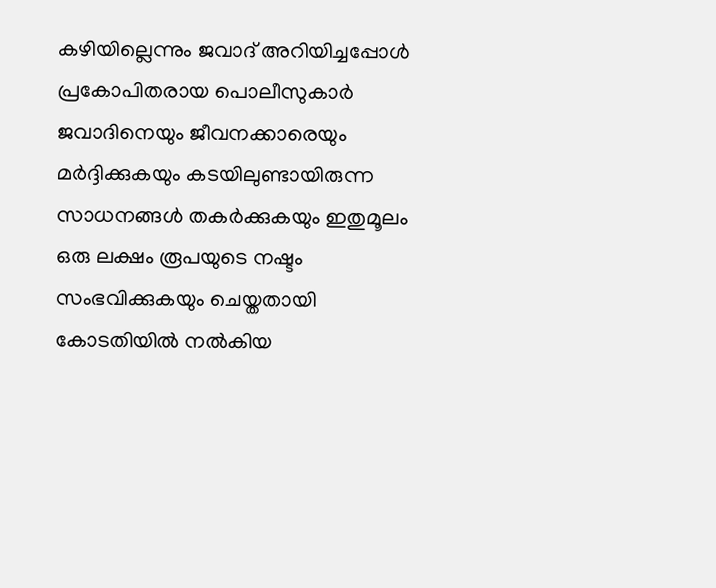കഴിയില്ലെന്നും ജവാദ് അറിയിച്ചപ്പോള്‍ പ്രകോപിതരായ പൊലീസുകാര്‍ ജവാദിനെയും ജീവനക്കാരെയും മര്‍ദ്ദിക്കുകയും കടയിലുണ്ടായിരുന്ന സാധനങ്ങള്‍ തകര്‍ക്കുകയും ഇതുമൂലം ഒരു ലക്ഷം രൂപയുടെ നഷ്ടം സംഭവിക്കുകയും ചെയ്തതായി കോടതിയില്‍ നല്‍കിയ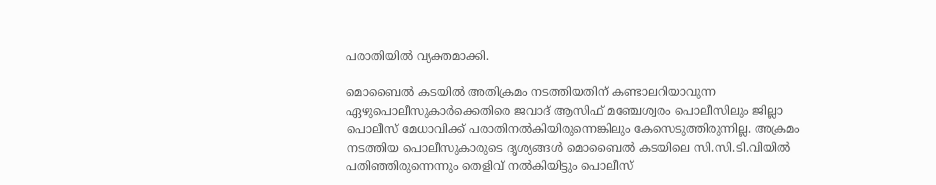പരാതിയില്‍ വ്യക്തമാക്കി.

മൊബൈല്‍ കടയില്‍ അതിക്രമം നടത്തിയതിന് കണ്ടാലറിയാവുന്ന ഏഴുപൊലീസുകാര്‍ക്കെതിരെ ജവാദ് ആസിഫ് മഞ്ചേശ്വരം പൊലീസിലും ജില്ലാ പൊലീസ് മേധാവിക്ക് പരാതിനല്‍കിയിരുന്നെങ്കിലും കേസെടുത്തിരുന്നില്ല. അക്രമം നടത്തിയ പൊലീസുകാരുടെ ദൃശ്യങ്ങള്‍ മൊബൈല്‍ കടയിലെ സി.സി.ടി.വിയില്‍ പതിഞ്ഞിരുന്നെന്നും തെളിവ് നല്‍കിയിട്ടും പൊലീസ്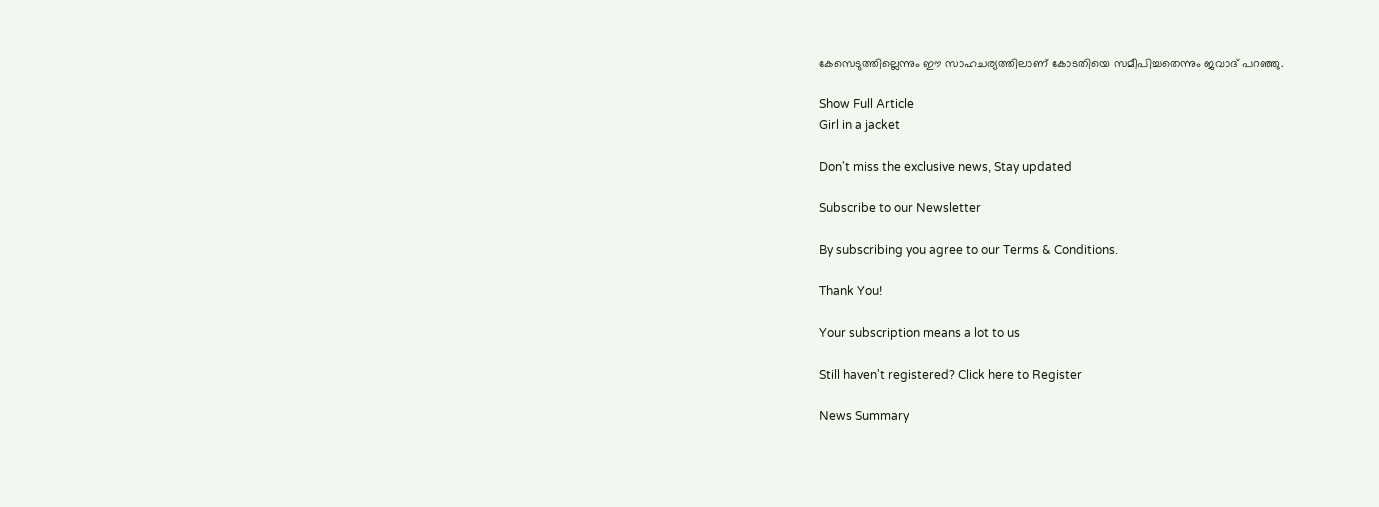കേസെടുത്തില്ലെന്നും ഈ സാഹചര്യത്തിലാണ് കോടതിയെ സമീപിച്ചതെന്നും ജവാദ് പറഞ്ഞു.

Show Full Article
Girl in a jacket

Don't miss the exclusive news, Stay updated

Subscribe to our Newsletter

By subscribing you agree to our Terms & Conditions.

Thank You!

Your subscription means a lot to us

Still haven't registered? Click here to Register

News Summary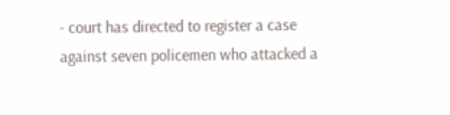- court has directed to register a case against seven policemen who attacked a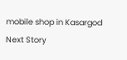mobile shop in Kasargod
Next Story